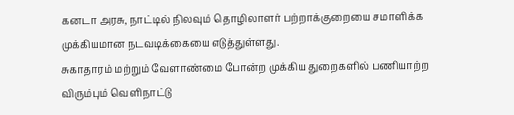கனடா அரசு, நாட்டில் நிலவும் தொழிலாளர் பற்றாக்குறையை சமாளிக்க முக்கியமான நடவடிக்கையை எடுத்துள்ளது.
சுகாதாரம் மற்றும் வேளாண்மை போன்ற முக்கிய துறைகளில் பணியாற்ற விரும்பும் வெளிநாட்டு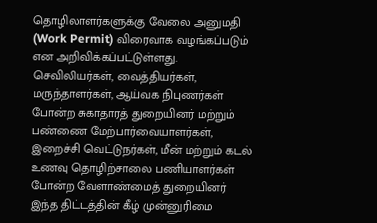தொழிலாளர்களுக்கு வேலை அனுமதி (Work Permit) விரைவாக வழங்கப்படும் என அறிவிக்கப்பட்டுள்ளது.
செவிலியர்கள், வைத்தியர்கள், மருந்தாளர்கள், ஆய்வக நிபுணர்கள் போன்ற சுகாதாரத் துறையினர் மற்றும் பண்ணை மேற்பார்வையாளர்கள், இறைச்சி வெட்டுநர்கள், மீன் மற்றும் கடல் உணவு தொழிற்சாலை பணியாளர்கள் போன்ற வேளாண்மைத் துறையினர் இந்த திட்டத்தின் கீழ் முன்னுரிமை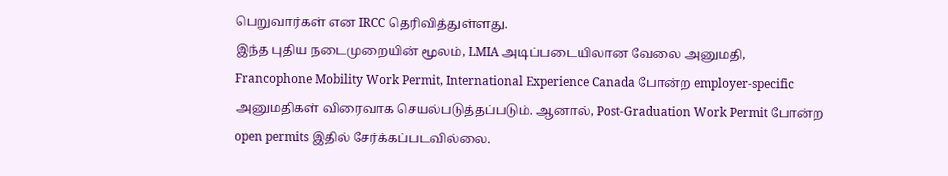பெறுவார்கள் என IRCC தெரிவித்துள்ளது.
இந்த புதிய நடைமுறையின் மூலம், LMIA அடிப்படையிலான வேலை அனுமதி, Francophone Mobility Work Permit, International Experience Canada போன்ற employer-specific அனுமதிகள் விரைவாக செயல்படுத்தப்படும். ஆனால், Post-Graduation Work Permit போன்ற open permits இதில் சேர்க்கப்படவில்லை.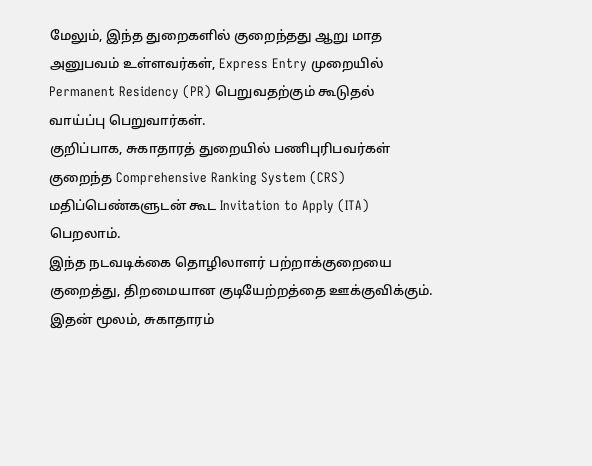மேலும், இந்த துறைகளில் குறைந்தது ஆறு மாத அனுபவம் உள்ளவர்கள், Express Entry முறையில் Permanent Residency (PR) பெறுவதற்கும் கூடுதல் வாய்ப்பு பெறுவார்கள்.
குறிப்பாக, சுகாதாரத் துறையில் பணிபுரிபவர்கள் குறைந்த Comprehensive Ranking System (CRS) மதிப்பெண்களுடன் கூட Invitation to Apply (ITA) பெறலாம்.
இந்த நடவடிக்கை தொழிலாளர் பற்றாக்குறையை குறைத்து, திறமையான குடியேற்றத்தை ஊக்குவிக்கும். இதன் மூலம், சுகாதாரம்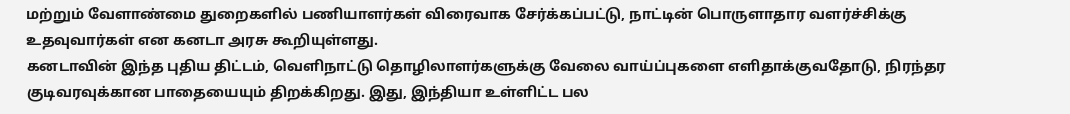மற்றும் வேளாண்மை துறைகளில் பணியாளர்கள் விரைவாக சேர்க்கப்பட்டு, நாட்டின் பொருளாதார வளர்ச்சிக்கு உதவுவார்கள் என கனடா அரசு கூறியுள்ளது.
கனடாவின் இந்த புதிய திட்டம், வெளிநாட்டு தொழிலாளர்களுக்கு வேலை வாய்ப்புகளை எளிதாக்குவதோடு, நிரந்தர குடிவரவுக்கான பாதையையும் திறக்கிறது. இது, இந்தியா உள்ளிட்ட பல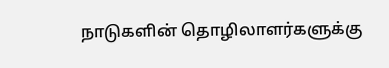நாடுகளின் தொழிலாளர்களுக்கு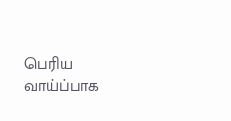பெரிய வாய்ப்பாக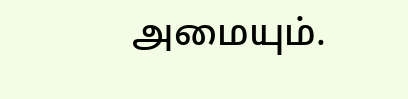அமையும்.